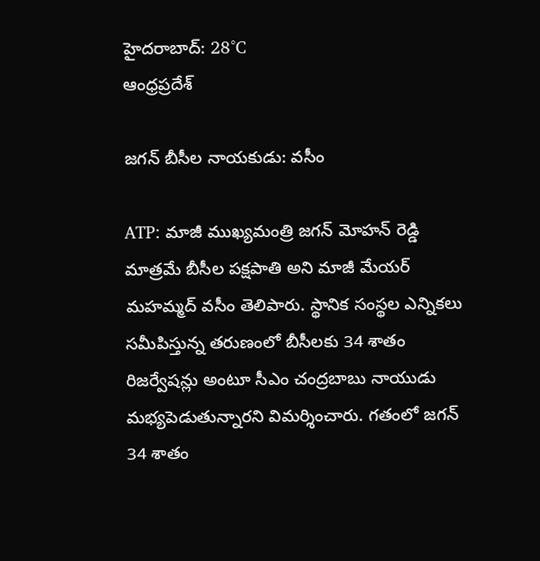హైదరాబాద్: 28°C
ఆంధ్రప్రదేశ్

జగన్‌ బీసీల నాయకుడు: వసీం

ATP: మాజీ ముఖ్యమంత్రి జగన్ మోహన్ రెడ్డి మాత్రమే బీసీల పక్షపాతి అని మాజీ మేయర్ మహమ్మద్ వసీం తెలిపారు. స్థానిక సంస్థల ఎన్నికలు సమీపిస్తున్న తరుణంలో బీసీలకు 34 శాతం రిజర్వేషన్లు అంటూ సీఎం చంద్రబాబు నాయుడు మభ్యపెడుతున్నారని విమర్శించారు. గతంలో జగన్ 34 శాతం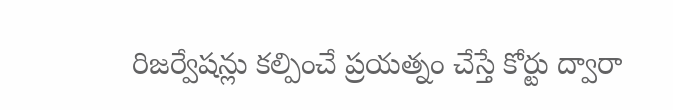రిజర్వేషన్లు కల్పించే ప్రయత్నం చేస్తే కోర్టు ద్వారా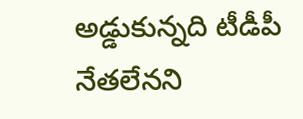అడ్డుకున్నది టీడీపీ నేతలేనని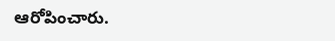ఆరోపించారు.